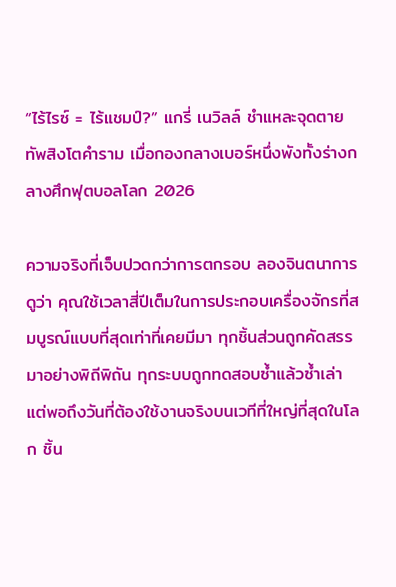“ไร้ไรซ์ = ไร้แชมป์?” แกรี่ เนวิลล์ ชำแหละจุดตายทัพสิงโตคำราม เมื่อกองกลางเบอร์หนึ่งพังทั้งร่างกลางศึกฟุตบอลโลก 2026

ความจริงที่เจ็บปวดกว่าการตกรอบ ลองจินตนาการดูว่า คุณใช้เวลาสี่ปีเต็มในการประกอบเครื่องจักรที่สมบูรณ์แบบที่สุดเท่าที่เคยมีมา ทุกชิ้นส่วนถูกคัดสรรมาอย่างพิถีพิถัน ทุกระบบถูกทดสอบซ้ำแล้วซ้ำเล่า แต่พอถึงวันที่ต้องใช้งานจริงบนเวทีที่ใหญ่ที่สุดในโลก ชิ้น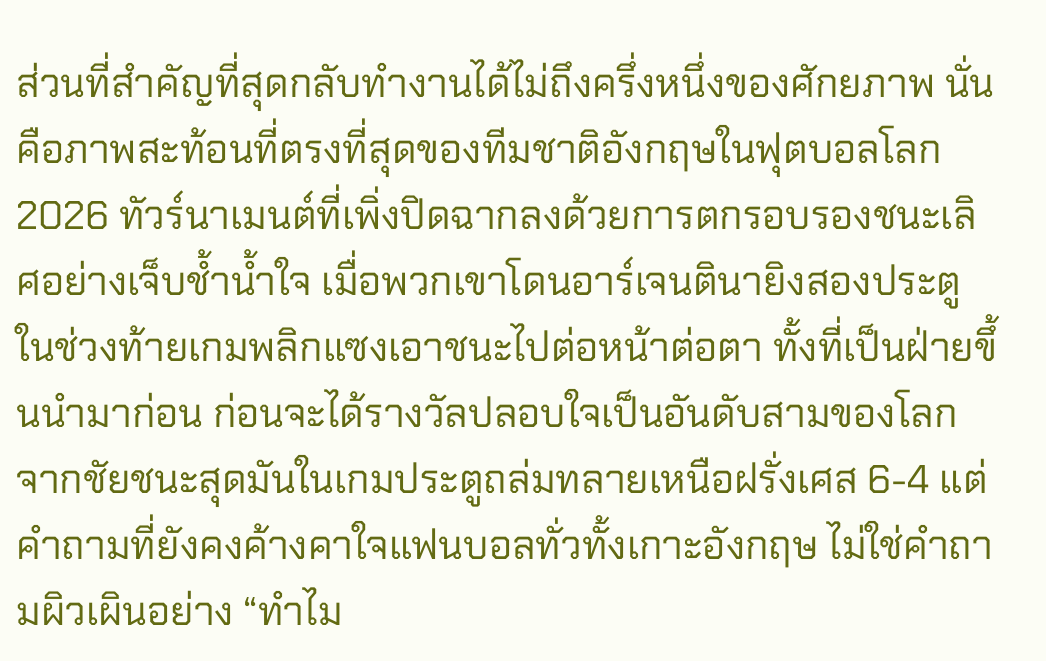ส่วนที่สำคัญที่สุดกลับทำงานได้ไม่ถึงครึ่งหนึ่งของศักยภาพ นั่นคือภาพสะท้อนที่ตรงที่สุดของทีมชาติอังกฤษในฟุตบอลโลก 2026 ทัวร์นาเมนต์ที่เพิ่งปิดฉากลงด้วยการตกรอบรองชนะเลิศอย่างเจ็บช้ำน้ำใจ เมื่อพวกเขาโดนอาร์เจนตินายิงสองประตูในช่วงท้ายเกมพลิกแซงเอาชนะไปต่อหน้าต่อตา ทั้งที่เป็นฝ่ายขึ้นนำมาก่อน ก่อนจะได้รางวัลปลอบใจเป็นอันดับสามของโลกจากชัยชนะสุดมันในเกมประตูถล่มทลายเหนือฝรั่งเศส 6-4 แต่คำถามที่ยังคงค้างคาใจแฟนบอลทั่วทั้งเกาะอังกฤษ ไม่ใช่คำถามผิวเผินอย่าง “ทำไม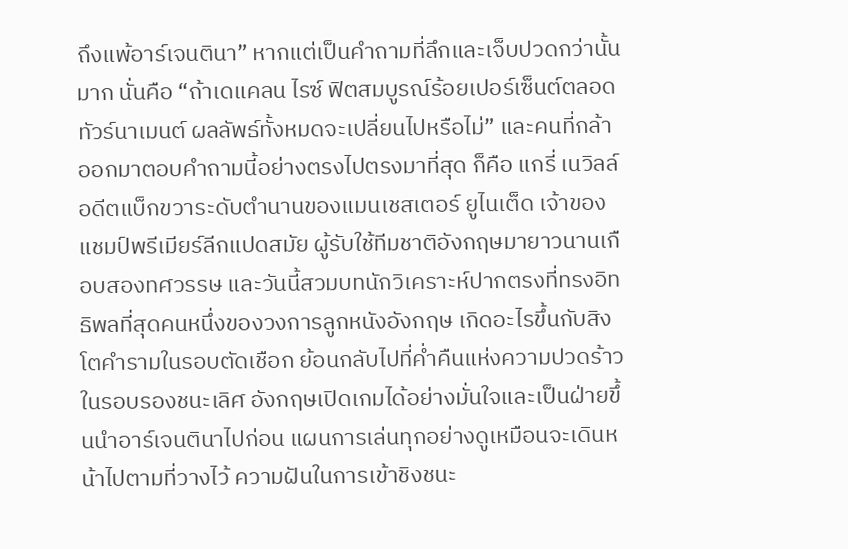ถึงแพ้อาร์เจนตินา” หากแต่เป็นคำถามที่ลึกและเจ็บปวดกว่านั้นมาก นั่นคือ “ถ้าเดแคลน ไรซ์ ฟิตสมบูรณ์ร้อยเปอร์เซ็นต์ตลอดทัวร์นาเมนต์ ผลลัพธ์ทั้งหมดจะเปลี่ยนไปหรือไม่” และคนที่กล้าออกมาตอบคำถามนี้อย่างตรงไปตรงมาที่สุด ก็คือ แกรี่ เนวิลล์ อดีตแบ็กขวาระดับตำนานของแมนเชสเตอร์ ยูไนเต็ด เจ้าของแชมป์พรีเมียร์ลีกแปดสมัย ผู้รับใช้ทีมชาติอังกฤษมายาวนานเกือบสองทศวรรษ และวันนี้สวมบทนักวิเคราะห์ปากตรงที่ทรงอิทธิพลที่สุดคนหนึ่งของวงการลูกหนังอังกฤษ เกิดอะไรขึ้นกับสิงโตคำรามในรอบตัดเชือก ย้อนกลับไปที่ค่ำคืนแห่งความปวดร้าวในรอบรองชนะเลิศ อังกฤษเปิดเกมได้อย่างมั่นใจและเป็นฝ่ายขึ้นนำอาร์เจนตินาไปก่อน แผนการเล่นทุกอย่างดูเหมือนจะเดินหน้าไปตามที่วางไว้ ความฝันในการเข้าชิงชนะ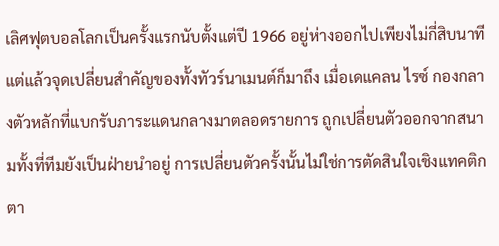เลิศฟุตบอลโลกเป็นครั้งแรกนับตั้งแต่ปี 1966 อยู่ห่างออกไปเพียงไม่กี่สิบนาที แต่แล้วจุดเปลี่ยนสำคัญของทั้งทัวร์นาเมนต์ก็มาถึง เมื่อเดแคลน ไรซ์ กองกลางตัวหลักที่แบกรับภาระแดนกลางมาตลอดรายการ ถูกเปลี่ยนตัวออกจากสนามทั้งที่ทีมยังเป็นฝ่ายนำอยู่ การเปลี่ยนตัวครั้งนั้นไม่ใช่การตัดสินใจเชิงแทคติกตา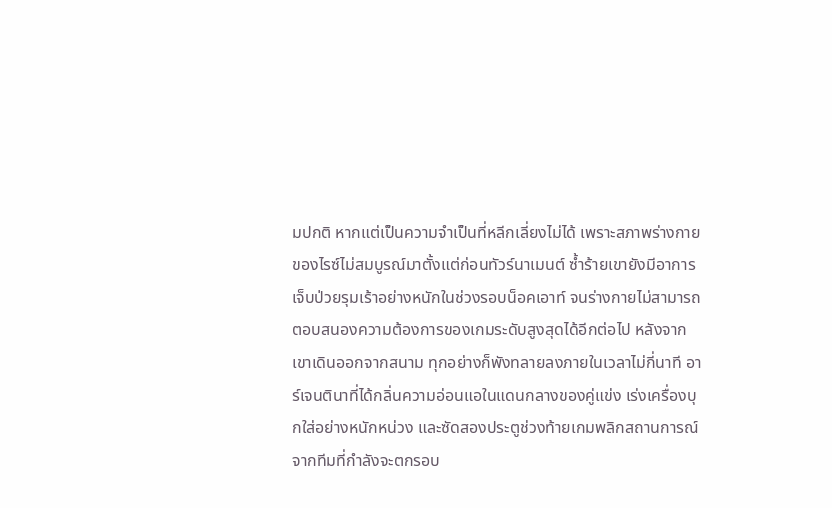มปกติ หากแต่เป็นความจำเป็นที่หลีกเลี่ยงไม่ได้ เพราะสภาพร่างกายของไรซ์ไม่สมบูรณ์มาตั้งแต่ก่อนทัวร์นาเมนต์ ซ้ำร้ายเขายังมีอาการเจ็บป่วยรุมเร้าอย่างหนักในช่วงรอบน็อคเอาท์ จนร่างกายไม่สามารถตอบสนองความต้องการของเกมระดับสูงสุดได้อีกต่อไป หลังจากเขาเดินออกจากสนาม ทุกอย่างก็พังทลายลงภายในเวลาไม่กี่นาที อาร์เจนตินาที่ได้กลิ่นความอ่อนแอในแดนกลางของคู่แข่ง เร่งเครื่องบุกใส่อย่างหนักหน่วง และซัดสองประตูช่วงท้ายเกมพลิกสถานการณ์จากทีมที่กำลังจะตกรอบ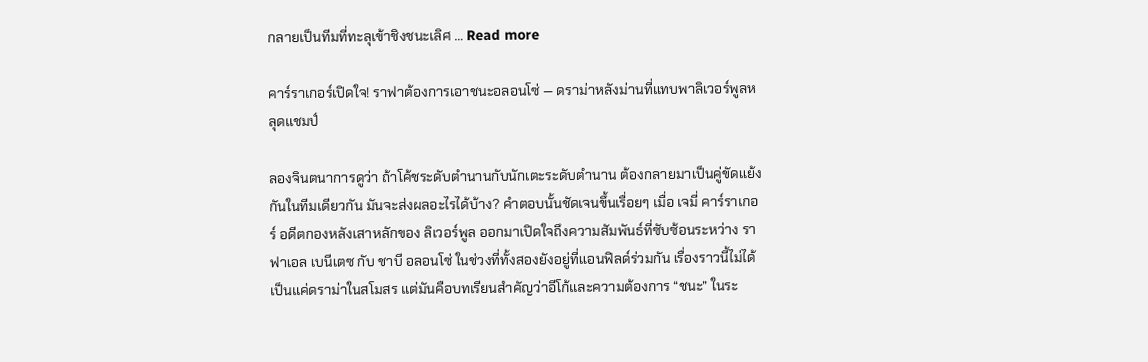กลายเป็นทีมที่ทะลุเข้าชิงชนะเลิศ … Read more

คาร์ราเกอร์เปิดใจ! ราฟาต้องการเอาชนะอลอนโซ่ — ดราม่าหลังม่านที่แทบพาลิเวอร์พูลหลุดแชมป์

ลองจินตนาการดูว่า ถ้าโค้ชระดับตำนานกับนักเตะระดับตำนาน ต้องกลายมาเป็นคู่ขัดแย้งกันในทีมเดียวกัน มันจะส่งผลอะไรได้บ้าง? คำตอบนั้นชัดเจนขึ้นเรื่อยๆ เมื่อ เจมี่ คาร์ราเกอร์ อดีตกองหลังเสาหลักของ ลิเวอร์พูล ออกมาเปิดใจถึงความสัมพันธ์ที่ซับซ้อนระหว่าง ราฟาเอล เบนีเตซ กับ ชาบี อลอนโซ่ ในช่วงที่ทั้งสองยังอยู่ที่แอนฟิลด์ร่วมกัน เรื่องราวนี้ไม่ได้เป็นแค่ดราม่าในสโมสร แต่มันคือบทเรียนสำคัญว่าอีโก้และความต้องการ “ชนะ” ในระ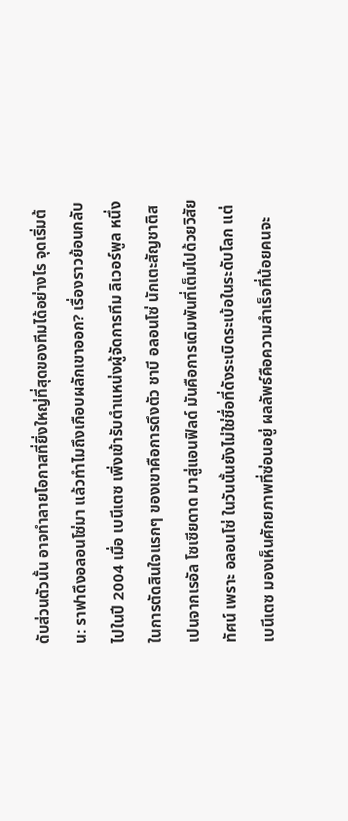ดับส่วนตัวนั้น อาจทำลายโอกาสที่ยิ่งใหญ่ที่สุดของทีมได้อย่างไร จุดเริ่มต้น: ราฟาดึงอลอนโซ่มา แล้วทำไมถึงเกือบผลักเขาออก? เรื่องราวย้อนกลับไปในปี 2004 เมื่อ เบนีเตซ เพิ่งเข้ารับตำแหน่งผู้จัดการทีม ลิเวอร์พูล หนึ่งในการตัดสินใจแรกๆ ของเขาคือการดึงตัว ชาบี อลอนโซ่ นักเตะสัญชาติสเปนจากเรอัล โซเซียดาด มาสู่แอนฟิลด์ มันคือการเดิมพันที่เต็มไปด้วยวิสัยทัศน์ เพราะ อลอนโซ่ ในวันนั้นยังไม่ใช่ชื่อที่ดังระเบิดระเบ้อในระดับโลก แต่ เบนีเตซ มองเห็นศักยภาพที่ซ่อนอยู่ ผลลัพธ์คือความสำเร็จที่น้อยคนจะ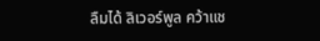ลืมได้ ลิเวอร์พูล คว้าแช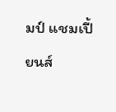มป์ แชมเปี้ยนส์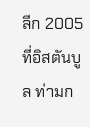ลีก 2005 ที่อิสตันบูล ท่ามก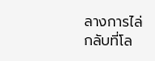ลางการไล่กลับที่โล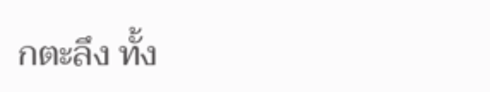กตะลึง ทั้ง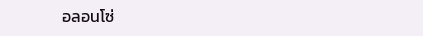อลอนโซ่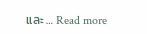และ … Read more